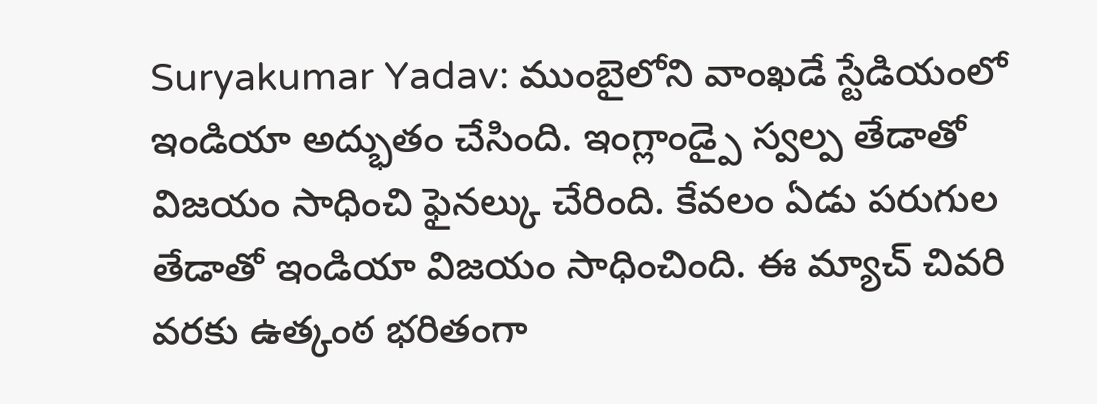Suryakumar Yadav: ముంబైలోని వాంఖడే స్టేడియంలో ఇండియా అద్భుతం చేసింది. ఇంగ్లాండ్పై స్వల్ప తేడాతో విజయం సాధించి ఫైనల్కు చేరింది. కేవలం ఏడు పరుగుల తేడాతో ఇండియా విజయం సాధించింది. ఈ మ్యాచ్ చివరి వరకు ఉత్కంఠ భరితంగా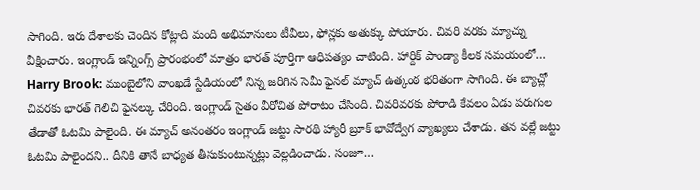సాగింది. ఇరు దేశాలకు చెందిన కోట్లాది మంది అభిమానులు టీవీలు, ఫోన్లకు అతుక్కు పోయారు. చివరి వరకు మ్యాచ్ను వీక్షించారు. ఇంగ్లాండ్ ఇన్నింగ్స్ ప్రారంభంలో మాత్రం భారత్ పూర్తిగా ఆధిపత్యం చాటింది. హార్దిక్ పాండ్యా కీలక సమయంలో…
Harry Brook: ముంబైలోని వాంఖడే స్టేడియంలో నిన్న జరిగిన సెమీ ఫైనల్ మ్యాచ్ ఉత్కంఠ భరితంగా సాగింది. ఈ బ్యాచ్లో చివరకు భారత్ గెలిచి ఫైనల్కు చేరింది. ఇంగ్లాండ్ సైతం వీరోచిత పోరాటం చేసింది. చివరివరకు పోరాడి కేవలం ఏడు పరుగుల తేడాతో ఓటమి పాలైంది. ఈ మ్యాచ్ అనంతరం ఇంగ్లాండ్ జట్టు సారథి హ్యారీ బ్రూక్ భావోద్వేగ వ్యాఖ్యలు చేశాడు. తన వల్లే జట్టు ఓటమి పాలైందని.. దీనికి తానే బాధ్యత తీసుకుంటున్నట్లు వెల్లడించాడు. సంజూ…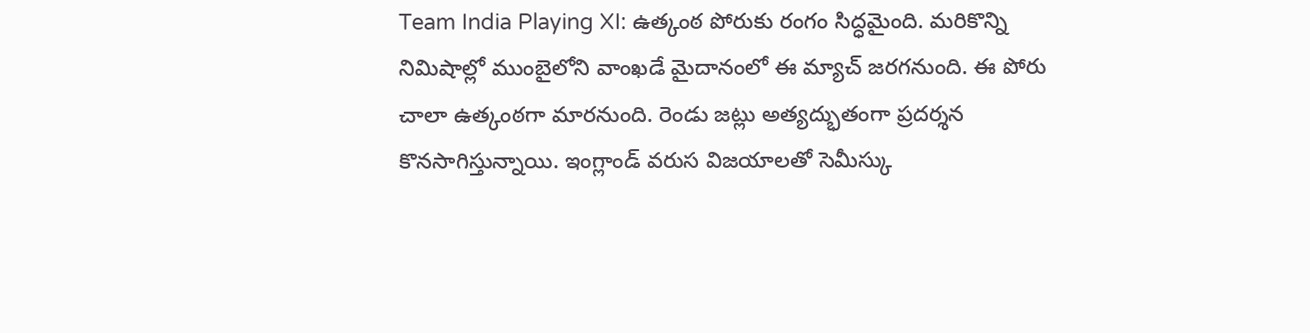Team India Playing XI: ఉత్కంఠ పోరుకు రంగం సిద్ధమైంది. మరికొన్ని నిమిషాల్లో ముంబైలోని వాంఖడే మైదానంలో ఈ మ్యాచ్ జరగనుంది. ఈ పోరు చాలా ఉత్కంఠగా మారనుంది. రెండు జట్లు అత్యద్భుతంగా ప్రదర్శన కొనసాగిస్తున్నాయి. ఇంగ్లాండ్ వరుస విజయాలతో సెమీస్కు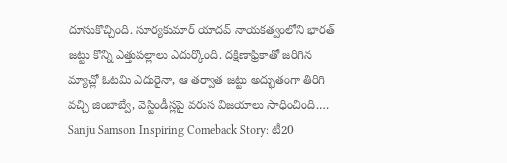దూసుకొచ్చింది. సూర్యకుమార్ యాదవ్ నాయకత్వంలోని భారత్ జట్టు కొన్ని ఎత్తుపల్లాలు ఎదుర్కొంది. దక్షిణాఫ్రికాతో జరిగిన మ్యాచ్లో ఓటమి ఎదురైనా, ఆ తర్వాత జట్టు అద్భుతంగా తిరిగి వచ్చి జింబాబ్వే, వెస్టిండీస్లపై వరుస విజయాలు సాధించింది.…
Sanju Samson Inspiring Comeback Story: టీ20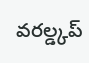వరల్డ్కప్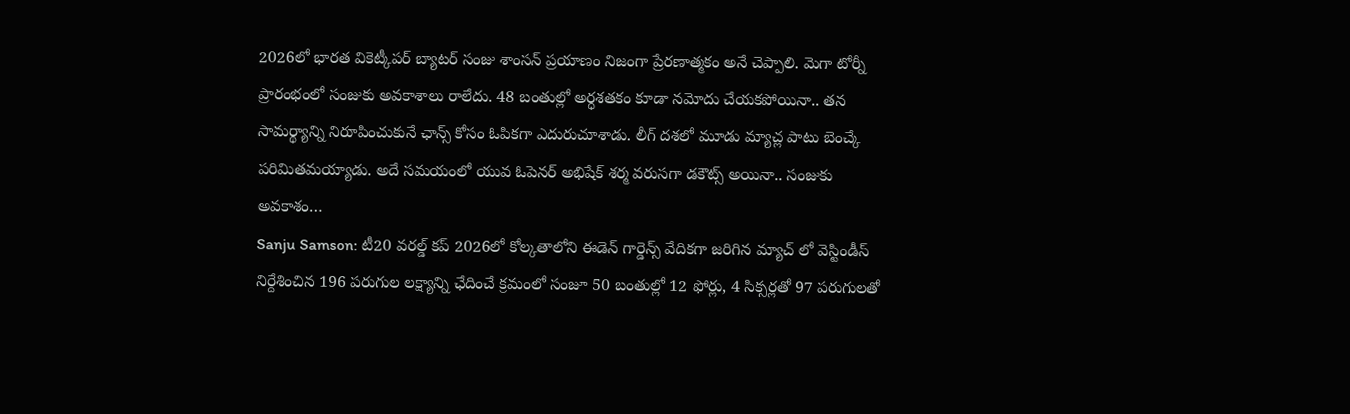2026లో భారత వికెట్కీపర్ బ్యాటర్ సంజు శాంసన్ ప్రయాణం నిజంగా ప్రేరణాత్మకం అనే చెప్పాలి. మెగా టోర్నీ ప్రారంభంలో సంజుకు అవకాశాలు రాలేదు. 48 బంతుల్లో అర్ధశతకం కూడా నమోదు చేయకపోయినా.. తన సామర్థ్యాన్ని నిరూపించుకునే ఛాన్స్ కోసం ఓపికగా ఎదురుచూశాడు. లీగ్ దశలో మూడు మ్యాచ్ల పాటు బెంచ్కే పరిమితమయ్యాడు. అదే సమయంలో యువ ఓపెనర్ అభిషేక్ శర్మ వరుసగా డకౌట్స్ అయినా.. సంజుకు అవకాశం…
Sanju Samson: టీ20 వరల్డ్ కప్ 2026లో కోల్కతాలోని ఈడెన్ గార్డెన్స్ వేదికగా జరిగిన మ్యాచ్ లో వెస్టిండీస్ నిర్దేశించిన 196 పరుగుల లక్ష్యాన్ని ఛేదించే క్రమంలో సంజూ 50 బంతుల్లో 12 ఫోర్లు, 4 సిక్సర్లతో 97 పరుగులతో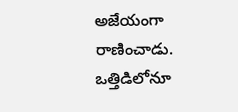అజేయంగా రాణించాడు. ఒత్తిడిలోనూ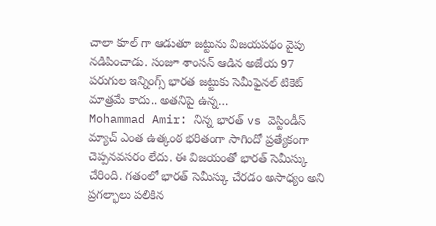చాలా కూల్ గా ఆడుతూ జట్టును విజయపథం వైపు నడిపించాడు. సంజూ శాంసన్ ఆడిన అజేయ 97 పరుగుల ఇన్నింగ్స్ భారత జట్టుకు సెమీఫైనల్ టికెట్ మాత్రమే కాదు.. అతనిపై ఉన్న…
Mohammad Amir: నిన్న భారత్ vs వెస్టిండీస్ మ్యాచ్ ఎంత ఉత్కంఠ భరితంగా సాగిందో ప్రత్యేకంగా చెప్పనవసరం లేదు. ఈ విజయంతో భారత్ సెమీస్కు చేరింది. గతంలో భారత్ సెమీస్కు చేరడం అసాధ్యం అని ప్రగల్భాలు పలికిన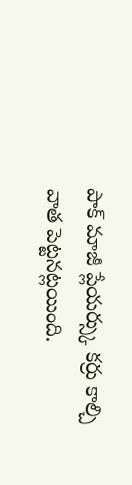పాక్ మాజీ ప్లేయర్స్కు కర్రు కాల్చి వాత పెట్టనట్లయింది.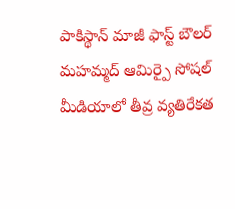పాకిస్థాన్ మాజీ ఫాస్ట్ బౌలర్ మహమ్మద్ ఆమిర్పై సోషల్ మీడియాలో తీవ్ర వ్యతిరేకత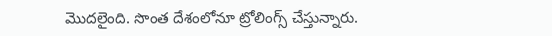మొదలైంది. సొంత దేశంలోనూ ట్రోలింగ్స్ చేస్తున్నారు.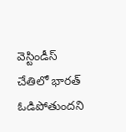వెస్టిండీస్ చేతిలో భారత్ ఓడిపోతుందని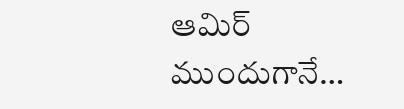ఆమిర్ ముందుగానే…